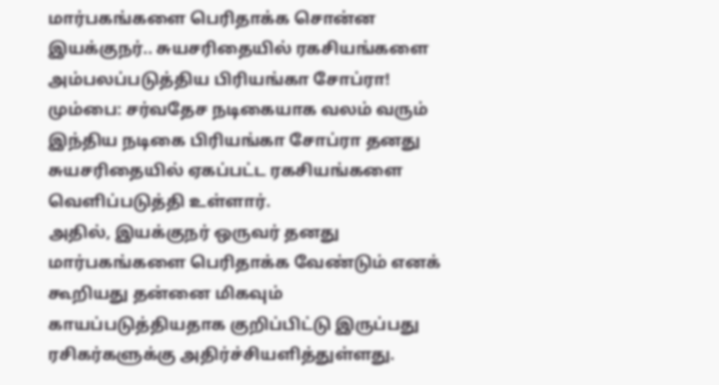மார்பகங்களை பெரிதாக்க சொன்ன இயக்குநர்.. சுயசரிதையில் ரகசியங்களை அம்பலப்படுத்திய பிரியங்கா சோப்ரா!
மும்பை: சர்வதேச நடிகையாக வலம் வரும் இந்திய நடிகை பிரியங்கா சோப்ரா தனது சுயசரிதையில் ஏகப்பட்ட ரகசியங்களை வெளிப்படுத்தி உள்ளார்.
அதில், இயக்குநர் ஒருவர் தனது மார்பகங்களை பெரிதாக்க வேண்டும் எனக் கூறியது தன்னை மிகவும் காயப்படுத்தியதாக குறிப்பிட்டு இருப்பது ரசிகர்களுக்கு அதிர்ச்சியளித்துள்ளது.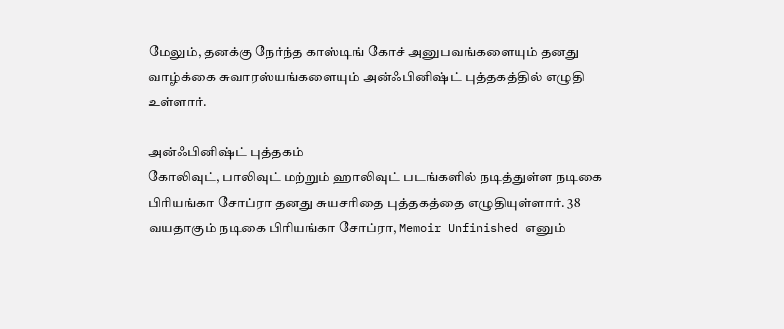மேலும், தனக்கு நேர்ந்த காஸ்டிங் கோச் அனுபவங்களையும் தனது வாழ்க்கை சுவாரஸ்யங்களையும் அன்ஃபினிஷ்ட் புத்தகத்தில் எழுதி உள்ளார்.

அன்ஃபினிஷ்ட் புத்தகம்
கோலிவுட், பாலிவுட் மற்றும் ஹாலிவுட் படங்களில் நடித்துள்ள நடிகை பிரியங்கா சோப்ரா தனது சுயசரிதை புத்தகத்தை எழுதியுள்ளார். 38 வயதாகும் நடிகை பிரியங்கா சோப்ரா, Memoir Unfinished எனும்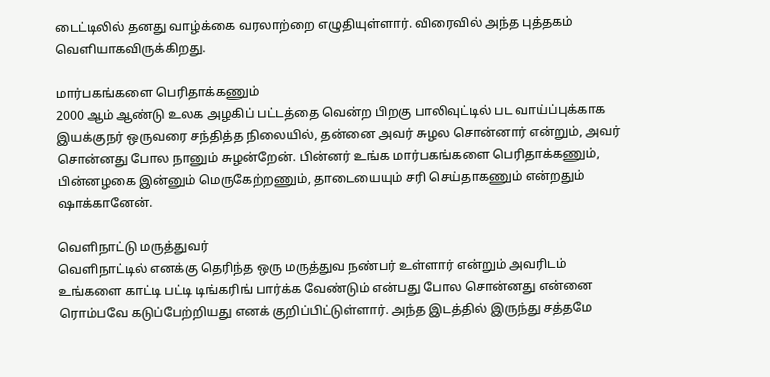டைட்டிலில் தனது வாழ்க்கை வரலாற்றை எழுதியுள்ளார். விரைவில் அந்த புத்தகம் வெளியாகவிருக்கிறது.

மார்பகங்களை பெரிதாக்கணும்
2000 ஆம் ஆண்டு உலக அழகிப் பட்டத்தை வென்ற பிறகு பாலிவுட்டில் பட வாய்ப்புக்காக இயக்குநர் ஒருவரை சந்தித்த நிலையில், தன்னை அவர் சுழல சொன்னார் என்றும், அவர் சொன்னது போல நானும் சுழன்றேன். பின்னர் உங்க மார்பகங்களை பெரிதாக்கணும், பின்னழகை இன்னும் மெருகேற்றணும், தாடையையும் சரி செய்தாகணும் என்றதும் ஷாக்கானேன்.

வெளிநாட்டு மருத்துவர்
வெளிநாட்டில் எனக்கு தெரிந்த ஒரு மருத்துவ நண்பர் உள்ளார் என்றும் அவரிடம் உங்களை காட்டி பட்டி டிங்கரிங் பார்க்க வேண்டும் என்பது போல சொன்னது என்னை ரொம்பவே கடுப்பேற்றியது எனக் குறிப்பிட்டுள்ளார். அந்த இடத்தில் இருந்து சத்தமே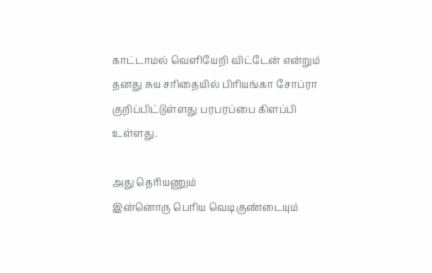காட்டாமல் வெளியேறி விட்டேன் என்றும் தனது சுய சரிதையில் பிரியங்கா சோப்ரா குறிப்பிட்டுள்ளது பரபரப்பை கிளப்பி உள்ளது.

அது தெரியணும்
இன்னொரு பெரிய வெடிகுண்டையும்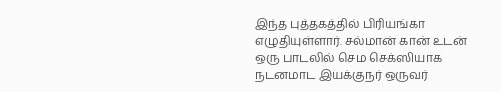இந்த புத்தகத்தில் பிரியங்கா எழுதியுள்ளார். சல்மான் கான் உடன் ஒரு பாடலில் செம செக்ஸியாக நடனமாட இயக்குநர் ஒருவர்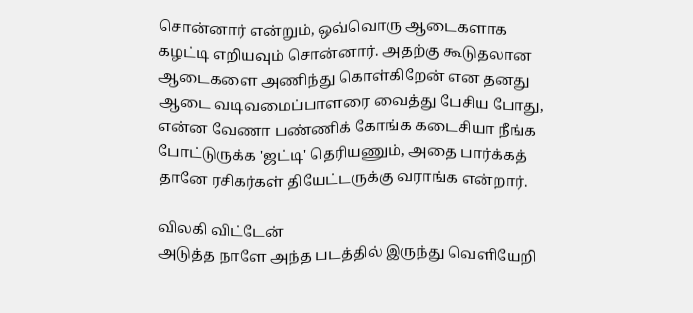சொன்னார் என்றும், ஒவ்வொரு ஆடைகளாக கழட்டி எறியவும் சொன்னார். அதற்கு கூடுதலான ஆடைகளை அணிந்து கொள்கிறேன் என தனது ஆடை வடிவமைப்பாளரை வைத்து பேசிய போது, என்ன வேணா பண்ணிக் கோங்க கடைசியா நீங்க போட்டுருக்க 'ஜட்டி' தெரியணும், அதை பார்க்கத் தானே ரசிகர்கள் தியேட்டருக்கு வராங்க என்றார்.

விலகி விட்டேன்
அடுத்த நாளே அந்த படத்தில் இருந்து வெளியேறி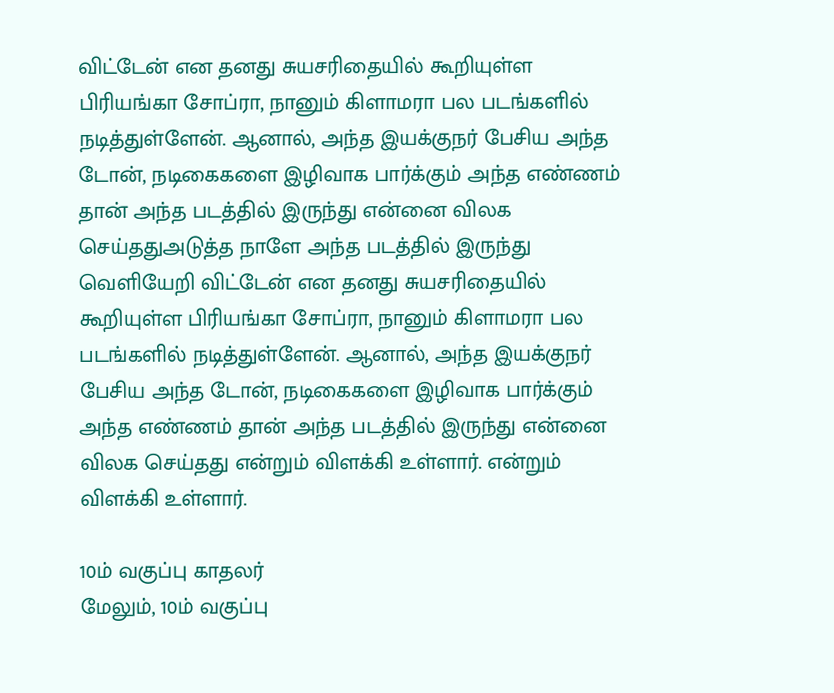விட்டேன் என தனது சுயசரிதையில் கூறியுள்ள பிரியங்கா சோப்ரா, நானும் கிளாமரா பல படங்களில் நடித்துள்ளேன். ஆனால், அந்த இயக்குநர் பேசிய அந்த டோன், நடிகைகளை இழிவாக பார்க்கும் அந்த எண்ணம் தான் அந்த படத்தில் இருந்து என்னை விலக செய்ததுஅடுத்த நாளே அந்த படத்தில் இருந்து வெளியேறி விட்டேன் என தனது சுயசரிதையில் கூறியுள்ள பிரியங்கா சோப்ரா, நானும் கிளாமரா பல படங்களில் நடித்துள்ளேன். ஆனால், அந்த இயக்குநர் பேசிய அந்த டோன், நடிகைகளை இழிவாக பார்க்கும் அந்த எண்ணம் தான் அந்த படத்தில் இருந்து என்னை விலக செய்தது என்றும் விளக்கி உள்ளார். என்றும் விளக்கி உள்ளார்.

10ம் வகுப்பு காதலர்
மேலும், 10ம் வகுப்பு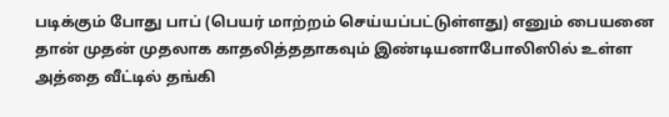படிக்கும் போது பாப் (பெயர் மாற்றம் செய்யப்பட்டுள்ளது) எனும் பையனை தான் முதன் முதலாக காதலித்ததாகவும் இண்டியனாபோலிஸில் உள்ள அத்தை வீட்டில் தங்கி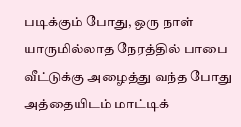படிக்கும் போது, ஒரு நாள் யாருமில்லாத நேரத்தில் பாபை வீட்டுக்கு அழைத்து வந்த போது அத்தையிடம் மாட்டிக்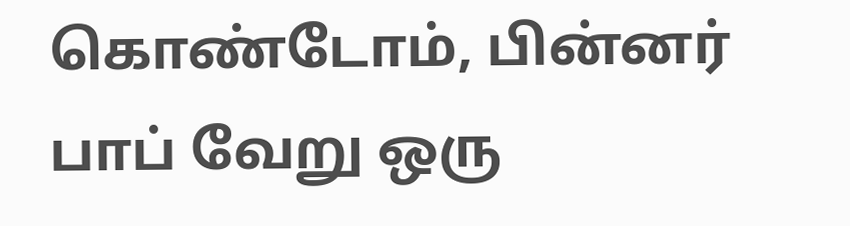கொண்டோம், பின்னர் பாப் வேறு ஒரு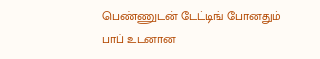பெண்ணுடன் டேட்டிங் போனதும் பாப் உடனான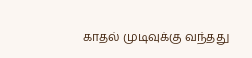காதல் முடிவுக்கு வந்தது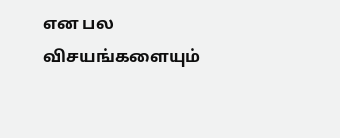என பல விசயங்களையும்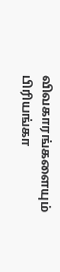விவகாரங்களையும் பிரியங்கா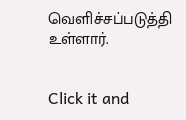வெளிச்சப்படுத்தி உள்ளார்.


Click it and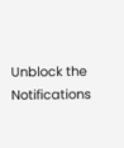Unblock the Notifications